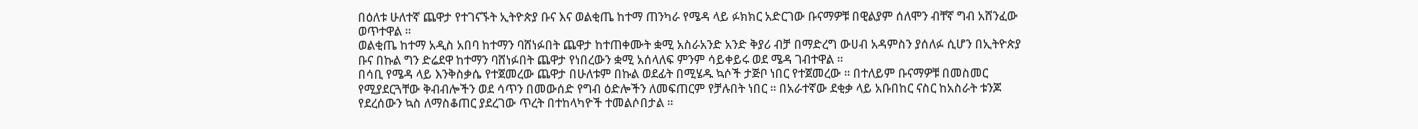በዕለቱ ሁለተኛ ጨዋታ የተገናኙት ኢትዮጵያ ቡና እና ወልቂጤ ከተማ ጠንካራ የሜዳ ላይ ፉክክር አድርገው ቡናማዎቹ በዊልያም ሰለሞን ብቸኛ ግብ አሸንፈው ወጥተዋል ።
ወልቂጤ ከተማ አዲስ አበባ ከተማን ባሸነፉበት ጨዋታ ከተጠቀሙት ቋሚ አስራአንድ አንድ ቅያሪ ብቻ በማድረግ ውሀብ አዳምስን ያሰለፉ ሲሆን በኢትዮጵያ ቡና በኩል ግን ድሬደዋ ከተማን ባሸነፉበት ጨዋታ የነበረውን ቋሚ አሰላለፍ ምንም ሳይቀይሩ ወደ ሜዳ ገብተዋል ።
በሳቢ የሜዳ ላይ እንቅስቃሴ የተጀመረው ጨዋታ በሁለቱም በኩል ወደፊት በሚሄዱ ኳሶች ታጅቦ ነበር የተጀመረው ። በተለይም ቡናማዎቹ በመስመር የሚያደርጓቸው ቅብብሎችን ወደ ሳጥን በመውሰድ የግብ ዕድሎችን ለመፍጠርም የቻሉበት ነበር ። በአራተኛው ደቂቃ ላይ አቡበከር ናስር ከአስራት ቱንጆ የደረሰውን ኳስ ለማስቆጠር ያደረገው ጥረት በተከላካዮች ተመልሶበታል ።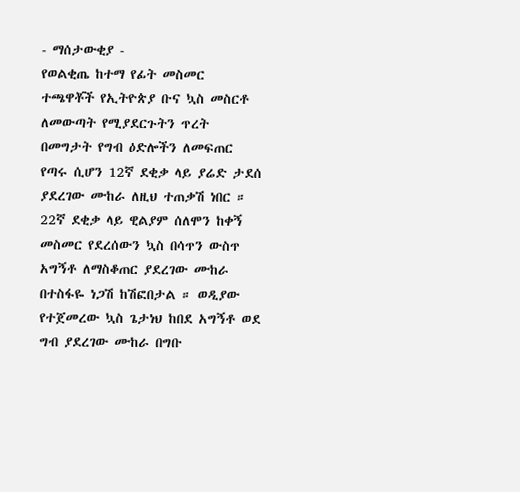- ማሰታውቂያ -
የወልቂጤ ከተማ የፊት መስመር ተጫዋቾች የኢትዮጵያ ቡና ኳስ መስርቶ ለመውጣት የሚያደርጉትን ጥረት በመግታት የግብ ዕድሎችን ለመፍጠር የጣሩ ሲሆን 12ኛ ደቂቃ ላይ ያሬድ ታደሰ ያደረገው ሙከራ ለዚህ ተጠቃሽ ነበር ።
22ኛ ደቂቃ ላይ ዊልያም ሰለሞን ከቀኝ መስመር የደረሰውን ኳስ በሳጥን ውስጥ አግኝቶ ለማስቆጠር ያደረገው ሙከራ በተስፋዬ ነጋሽ ከሽፎበታል ። ወዲያው የተጀመረው ኳስ ጌታነህ ከበደ አግኝቶ ወደ ግብ ያደረገው ሙከራ በግቡ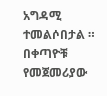አግዳሚ ተመልሶበታል ። በቀጣዮቹ የመጀመሪያው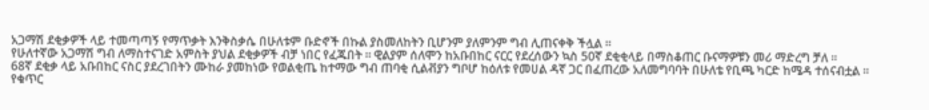አጋማሽ ደቂቃዎች ላይ ተመጣጣኝ የማጥቃት እንቅስቃሴ በሁለቱም ቡድኖች በኩል ያስመለከትን ቢሆንም ያለምንም ግብ ሊጠናቀቅ ችሏል ።
የሁለተኛው አጋማሽ ግብ ለማስተናገድ አምስት ያህል ደቂቃዎች ብቻ ነበር የፈጁበት ። ዊልያም ሰለሞን ከአቡበከር ናርር የደረሰውን ኳስ 50ኛ ደቂቂላይ በማስቆጠር ቡናማዎቹን መሪ ማድረግ ቻለ ።
68ኛ ደቂቃ ላይ አቡበከር ናስር ያደረገበትን ሙከራ ያመከነው የወልቂጤ ከተማው ግብ ጠባቂ ሲልቭያን ግቦሆ ከዕለቱ የመሀል ዳኛ ጋር በፈጠረው አለመግባባት በሁለቴ የቢጫ ካርድ ከሜዳ ተሰናብቷል ።
የቁጥር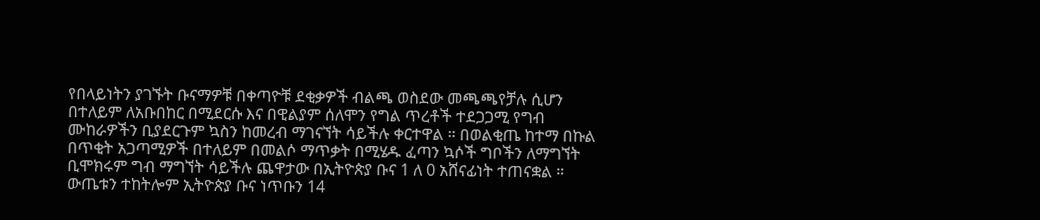የበላይነትን ያገኙት ቡናማዎቹ በቀጣዮቹ ደቂቃዎች ብልጫ ወስደው መጫጫየቻሉ ሲሆን በተለይም ለአቡበከር በሚደርሱ እና በዊልያም ሰለሞን የግል ጥረቶች ተደጋጋሚ የግብ ሙከራዎችን ቢያደርጉም ኳስን ከመረብ ማገናኘት ሳይችሉ ቀርተዋል ። በወልቂጤ ከተማ በኩል በጥቂት አጋጣሚዎች በተለይም በመልሶ ማጥቃት በሚሄዱ ፈጣን ኳሶች ግቦችን ለማግኘት ቢሞክሩም ግብ ማግኘት ሳይችሉ ጨዋታው በኢትዮጵያ ቡና 1 ለ 0 አሸናፊነት ተጠናቋል ።
ውጤቱን ተከትሎም ኢትዮጵያ ቡና ነጥቡን 14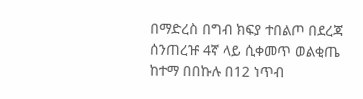በማድረስ በግብ ክፍያ ተበልጦ በደረጃ ሰንጠረዡ 4ኛ ላይ ሲቀመጥ ወልቂጤ ከተማ በበኩሉ በ12 ነጥብ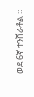ወደ 6ኛ ተንሸራቶል ።